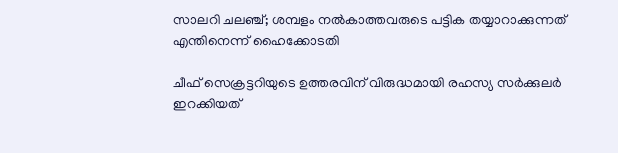സാലറി ചലഞ്ച്; ശമ്പളം നല്‍കാത്തവരുടെ പട്ടിക തയ്യാറാക്കുന്നത് എന്തിനെന്ന് ഹൈക്കോടതി

ചീഫ് സെക്രട്ടറിയുടെ ഉത്തരവിന് വിരുദ്ധമായി രഹസ്യ സർക്കുലർ ഇറക്കിയത്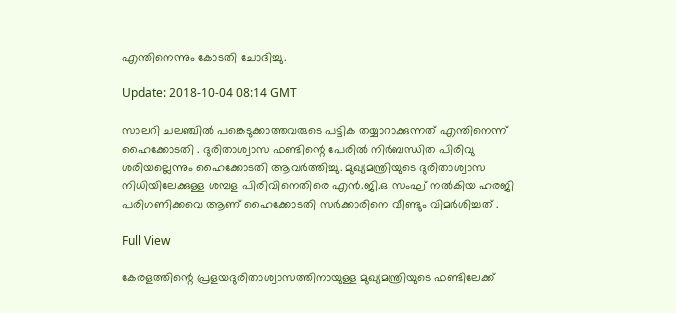എന്തിനെന്നും കോടതി ചോദിച്ചു.

Update: 2018-10-04 08:14 GMT

സാലറി ചലഞ്ചില്‍ പങ്കെടുക്കാത്തവരുടെ പട്ടിക തയ്യാറാക്കുന്നത് എന്തിനെന്ന് ഹൈക്കോടതി . ദുരിതാശ്വാസ ഫണ്ടിന്റെ പേരില്‍ നിര്‍ബന്ധിത പിരിവു ശരിയല്ലെന്നും ഹൈക്കോടതി ആവര്‍ത്തിച്ചു. മുഖ്യമന്ത്രിയുടെ ദുരിതാശ്വാസ നിധിയിലേക്കുള്ള ശമ്പള പിരിവിനെതിരെ എന്‍.ജി.ഒ സംഘ് നല്‍കിയ ഹരജി പരിഗണിക്കവെ ആണ് ഹൈക്കോടതി സര്‍ക്കാരിനെ വീണ്ടും വിമര്‍ശിച്ചത് .

Full View

കേരളത്തിന്റെ പ്രളയദുരിതാശ്വാസത്തിനായുള്ള മുഖ്യമന്ത്രിയുടെ ഫണ്ടിലേക്ക്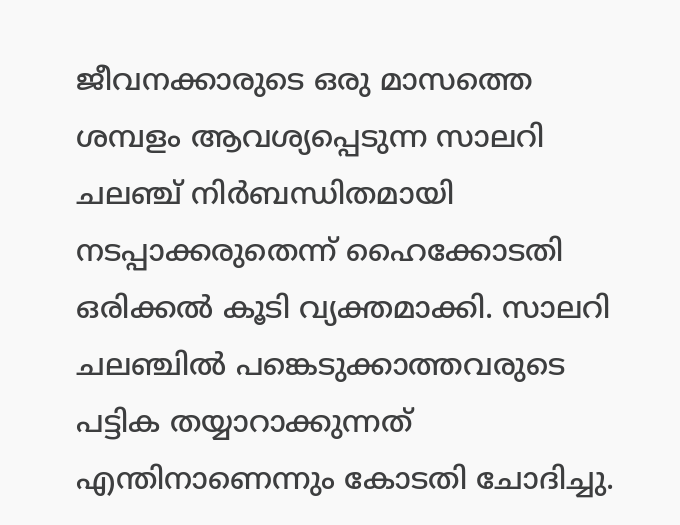ജീവനക്കാരുടെ ഒരു മാസത്തെ ശമ്പളം ആവശ്യപ്പെടുന്ന സാലറി ചലഞ്ച് നിര്‍ബന്ധിതമായി നടപ്പാക്കരുതെന്ന് ഹൈക്കോടതി ഒരിക്കല്‍ കൂടി വ്യക്തമാക്കി. സാലറി ചലഞ്ചില്‍ പങ്കെടുക്കാത്തവരുടെ പട്ടിക തയ്യാറാക്കുന്നത് എന്തിനാണെന്നും കോടതി ചോദിച്ചു.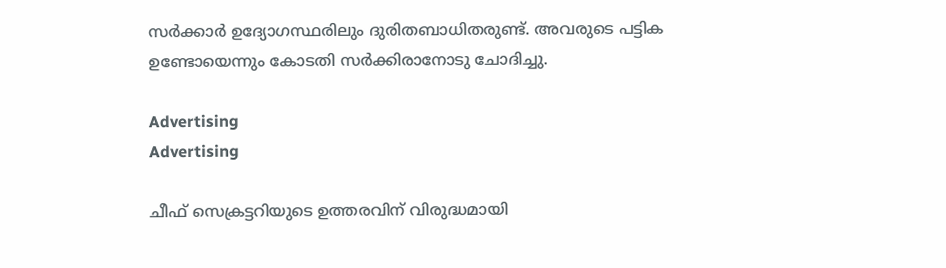സര്‍ക്കാര്‍ ഉദ്യോഗസ്ഥരിലും ദുരിതബാധിതരുണ്ട്. അവരുടെ പട്ടിക ഉണ്ടോയെന്നും കോടതി സര്‍ക്കിരാനോടു ചോദിച്ചു.

Advertising
Advertising

ചീഫ് സെക്രട്ടറിയുടെ ഉത്തരവിന് വിരുദ്ധമായി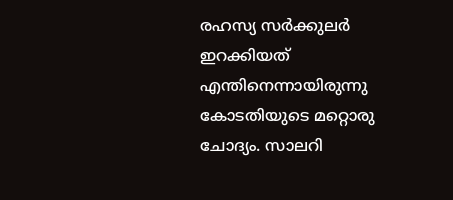രഹസ്യ സര്‍ക്കുലര്‍ ഇറക്കിയത് എന്തിനെന്നായിരുന്നു കോടതിയുടെ മറ്റൊരു ചോദ്യം. സാലറി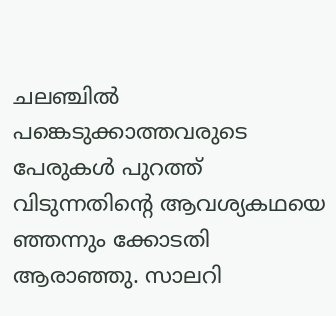ചലഞ്ചില്‍ പങ്കെടുക്കാത്തവരുടെ പേരുകള്‍ പുറത്ത് വിടുന്നതിന്റെ ആവശ്യകഥയെ ഞ്ഞന്നും ക്കോടതി ആരാഞ്ഞു. സാലറി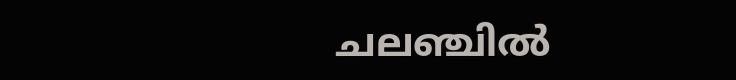ചലഞ്ചില്‍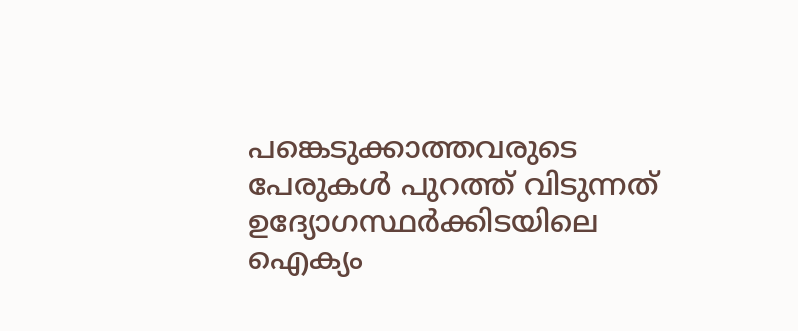പങ്കെടുക്കാത്തവരുടെ പേരുകള്‍ പുറത്ത് വിടുന്നത് ഉദ്യോഗസ്ഥര്‍ക്കിടയിലെ ഐക്യം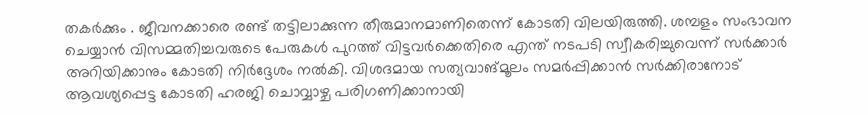തകര്‍ക്കും . ജീവനക്കാരെ രണ്ട് തട്ടിലാക്കുന്ന തീരുമാനമാണിതെന്ന് കോടതി വിലയിരുത്തി. ശമ്പളം സംഭാവന ചെയ്യാന്‍ വിസമ്മതിച്ചവരുടെ പേരുകള്‍ പുറത്ത് വിട്ടവര്‍ക്കെതിരെ എന്ത് നടപടി സ്വീകരിച്ചുവെന്ന് സര്‍ക്കാര്‍ അറിയിക്കാനും കോടതി നിര്‍ദ്ദേശം നല്‍കി. വിശദമായ സത്യവാങ്മൂലം സമര്‍പ്പിക്കാന്‍ സര്‍ക്കിരാനോട് ആവശ്യപ്പെട്ട കോടതി ഹരജി ചൊവ്വാഴ്ച പരിഗണിക്കാനായി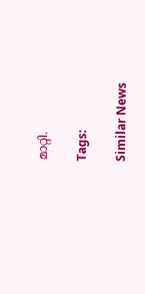മാറ്റി.

Tags:

Similar News